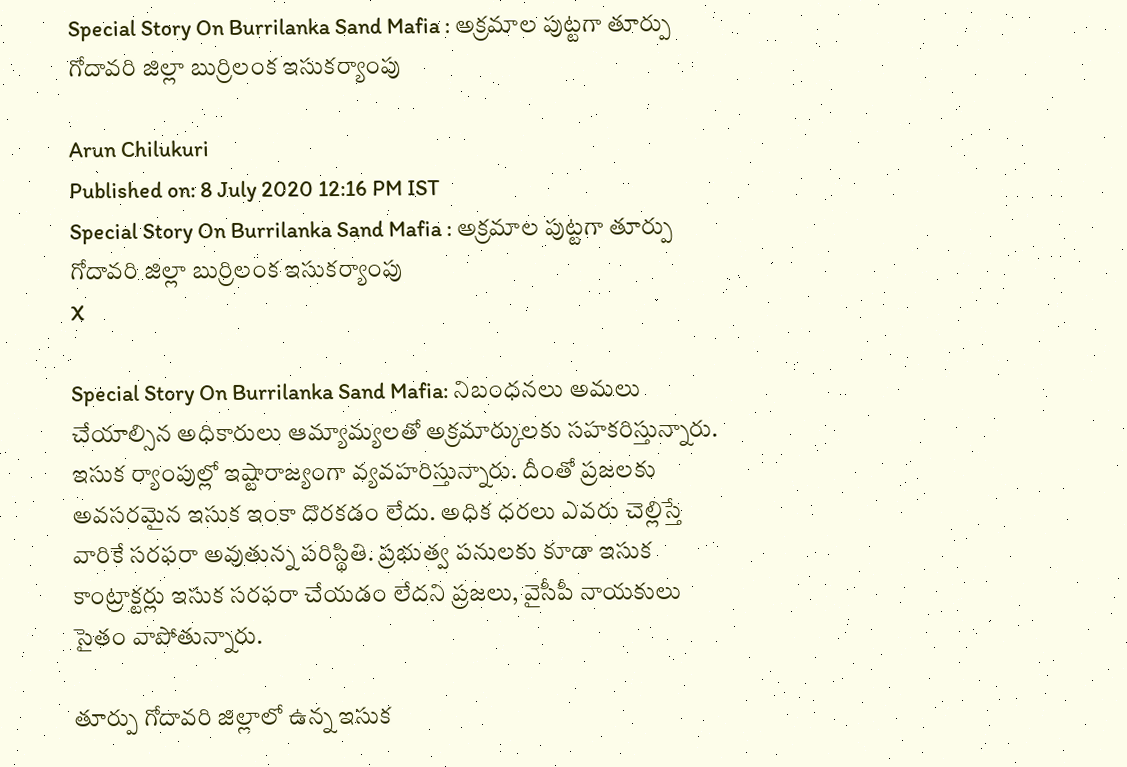Special Story On Burrilanka Sand Mafia : అక్రమాల పుట్టగా తూర్పు గోదావరి జిల్లా బుర్రిలంక ఇసుకర్యాంపు

Arun Chilukuri
Published on: 8 July 2020 12:16 PM IST
Special Story On Burrilanka Sand Mafia : అక్రమాల పుట్టగా తూర్పు గోదావరి జిల్లా బుర్రిలంక ఇసుకర్యాంపు
X

Special Story On Burrilanka Sand Mafia: నిబంధనలు అమలు చేయాల్సిన అధికారులు ఆమ్యామ్యలతో అక్రమార్కులకు సహకరిస్తున్నారు. ఇసుక ర్యాంపుల్లో ఇష్టారాజ్యంగా వ్యవహరిస్తున్నారు. దీంతో ప్రజలకు అవసరమైన ఇసుక ఇంకా దొరకడం లేదు. అధిక ధరలు ఎవరు చెల్లిస్తే వారికే సరఫరా అవుతున్న పరిస్థితి. ప్రభుత్వ పనులకు కూడా ఇసుక కాంట్రాక్టర్లు ఇసుక సరఫరా చేయడం లేదని ప్రజలు, వైసీపీ నాయకులు సైతం వాపోతున్నారు.

తూర్పు గోదావరి జిల్లాలో ఉన్న ఇసుక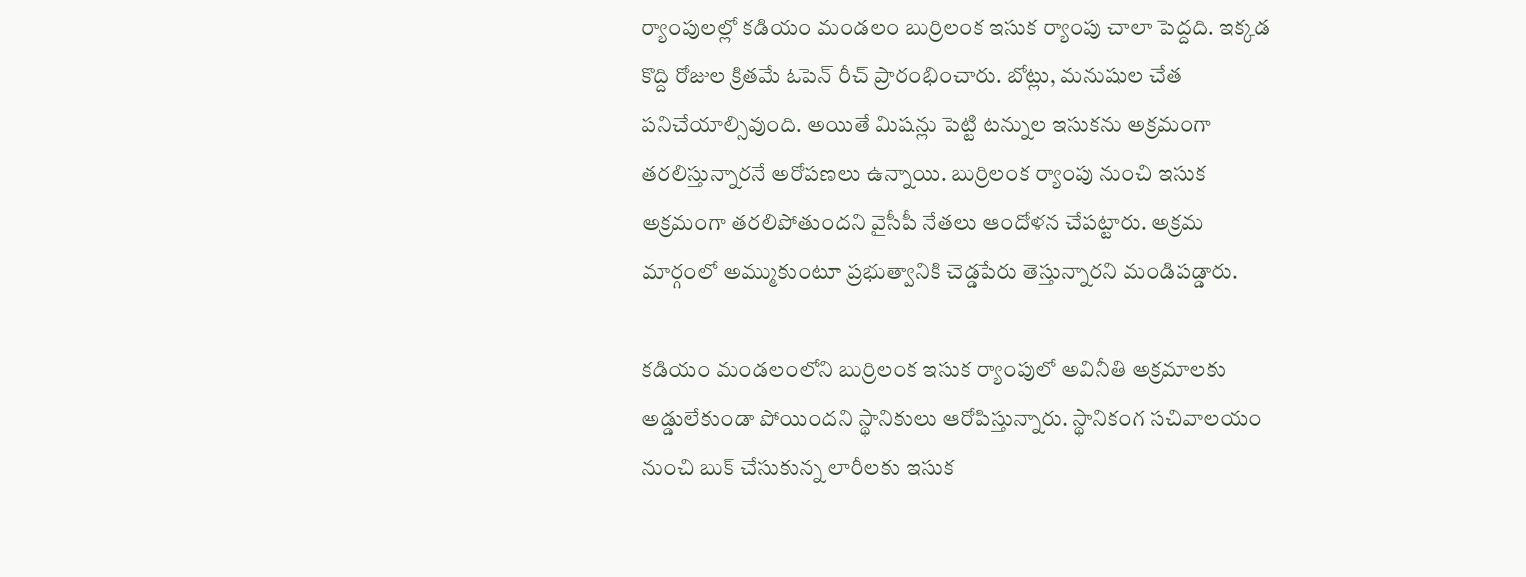ర్యాంపులల్లో కడియం మండలం బుర్రిలంక ఇసుక ర్యాంపు చాలా పెద్దది. ఇక్కడ కొద్ది రోజుల క్రితమే ఓపెన్‌ రీచ్‌ ప్రారంభించారు. బోట్లు, మనుషుల చేత పనిచేయాల్సివుంది. అయితే మిషన్లు పెట్టి టన్నుల ఇసుకను అక్రమంగా తరలిస్తున్నారనే అరోపణలు ఉన్నాయి. బుర్రిలంక ర్యాంపు నుంచి ఇసుక అక్రమంగా తరలిపోతుందని వైసీపీ నేతలు ఆందోళన చేపట్టారు. అక్రమ మార్గంలో అమ్ముకుంటూ ప్రభుత్వానికి చెడ్డపేరు తెస్తున్నారని మండిపడ్డారు.

కడియం మండలంలోని బుర్రిలంక ఇసుక ర్యాంపులో అవినీతి అక్రమాలకు అడ్డులేకుండా పోయిందని స్థానికులు ఆరోపిస్తున్నారు. స్థానికంగ సచివాలయం నుంచి బుక్ చేసుకున్న లారీలకు ఇసుక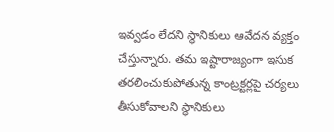ఇవ్వడం లేదని స్థానికులు ఆవేదన వ్యక్తం చేస్తున్నారు. తమ ఇష్టారాజ్యంగా ఇసుక తరలించుకుపోతున్న కాంట్రక్టర్లపై చర్యలు తీసుకోవాలని స్థానికులు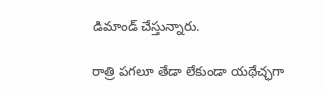డిమాండ్ చేస్తున్నారు.

రాత్రి పగలూ తేడా లేకుండా యథేచ్ఛగా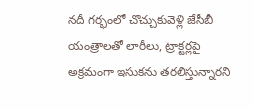నదీ గర్భంలో చొచ్చుకువెళ్లి జేసీబీ యంత్రాలతో లారీలు, ట్రాక్టర్లపై అక్రమంగా ఇసుకను తరలిస్తున్నారని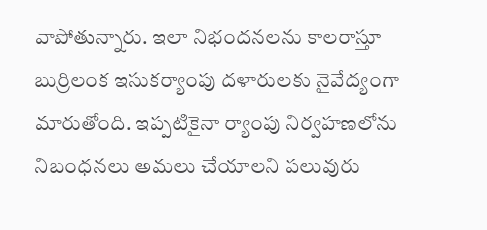వాపోతున్నారు. ఇలా నిభందనలను కాలరాస్తూ బుర్రిలంక ఇసుకర్యాంపు దళారులకు నైవేద్యంగా మారుతోంది. ఇప్పటికైనా ర్యాంపు నిర్వహణలోను నిబంధనలు అమలు చేయాలని పలువురు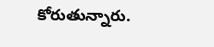కోరుతున్నారు.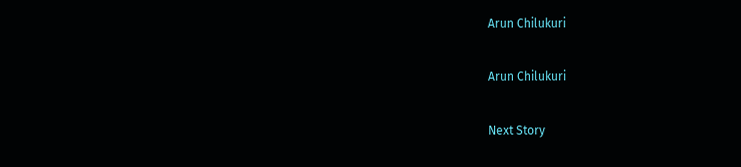Arun Chilukuri

Arun Chilukuri

Next Story